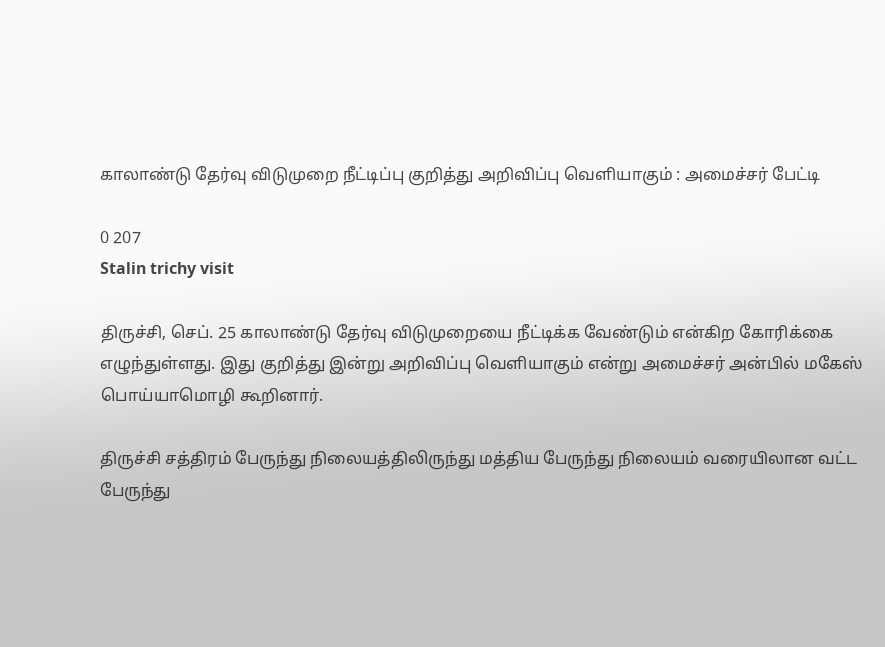காலாண்டு தேர்வு விடுமுறை நீட்டிப்பு குறித்து அறிவிப்பு வெளியாகும் : அமைச்சர் பேட்டி

0 207
Stalin trichy visit

திருச்சி, செப். 25 காலாண்டு தேர்வு விடுமுறையை நீட்டிக்க வேண்டும் என்கிற கோரிக்கை எழுந்துள்ளது. இது குறித்து இன்று அறிவிப்பு வெளியாகும் என்று அமைச்சர் அன்பில் மகேஸ் பொய்யாமொழி கூறினார்.

திருச்சி சத்திரம் பேருந்து நிலையத்திலிருந்து மத்திய பேருந்து நிலையம் வரையிலான வட்ட பேருந்து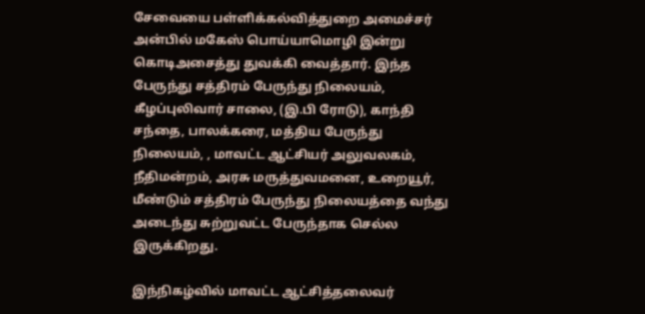சேவையை பள்ளிக்கல்வித்துறை அமைச்சர் அன்பில் மகேஸ் பொய்யாமொழி இன்று கொடிஅசைத்து துவக்கி வைத்தார். இந்த பேருந்து சத்திரம் பேருந்து நிலையம், கீழப்புலிவார் சாலை, (இ.பி ரோடு), காந்தி சந்தை, பாலக்கரை, மத்திய பேருந்து நிலையம், , மாவட்ட ஆட்சியர் அலுவலகம், நீதிமன்றம், அரசு மருத்துவமனை, உறையூர், மீண்டும் சத்திரம் பேருந்து நிலையத்தை வந்து அடைந்து சுற்றுவட்ட பேருந்தாக செல்ல இருக்கிறது.

இந்நிகழ்வில் மாவட்ட ஆட்சித்தலைவர்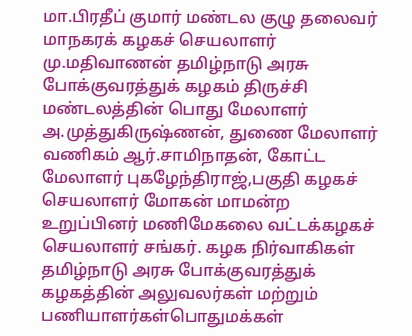மா.பிரதீப் குமார் மண்டல குழு தலைவர் மாநகரக் கழகச் செயலாளர் மு.மதிவாணன் தமிழ்நாடு அரசு போக்குவரத்துக் கழகம் திருச்சி மண்டலத்தின் பொது மேலாளர் அ.முத்துகிருஷ்ணன், துணை மேலாளர் வணிகம் ஆர்.சாமிநாதன், கோட்ட மேலாளர் புகழேந்திராஜ்,பகுதி கழகச் செயலாளர் மோகன் மாமன்ற உறுப்பினர் மணிமேகலை வட்டக்கழகச் செயலாளர் சங்கர். கழக நிர்வாகிகள் தமிழ்நாடு அரசு போக்குவரத்துக் கழகத்தின் அலுவலர்கள் மற்றும் பணியாளர்கள்பொதுமக்கள்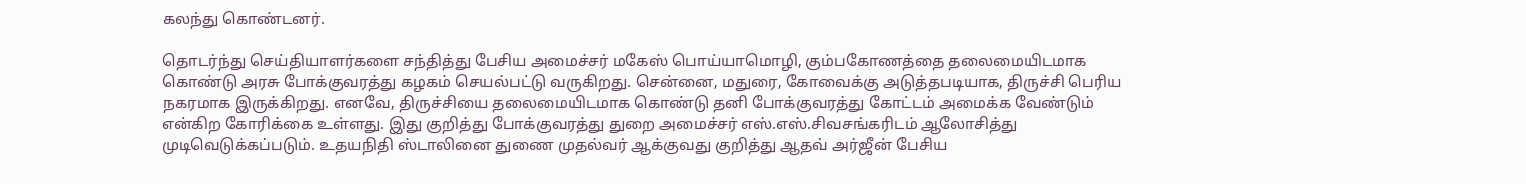கலந்து கொண்டனர்.

தொடர்ந்து செய்தியாளர்களை சந்தித்து பேசிய அமைச்சர் மகேஸ் பொய்யாமொழி, கும்பகோணத்தை தலைமையிடமாக கொண்டு அரசு போக்குவரத்து கழகம் செயல்பட்டு வருகிறது. சென்னை, மதுரை, கோவைக்கு அடுத்தபடியாக, திருச்சி பெரிய நகரமாக இருக்கிறது. எனவே, திருச்சியை தலைமையிடமாக கொண்டு தனி போக்குவரத்து கோட்டம் அமைக்க வேண்டும் என்கிற கோரிக்கை உள்ளது. இது குறித்து போக்குவரத்து துறை அமைச்சர் எஸ்.எஸ்.சிவசங்கரிடம் ஆலோசித்து முடிவெடுக்கப்படும். உதயநிதி ஸ்டாலினை துணை முதல்வர் ஆக்குவது குறித்து ஆதவ் அர்ஜீன் பேசிய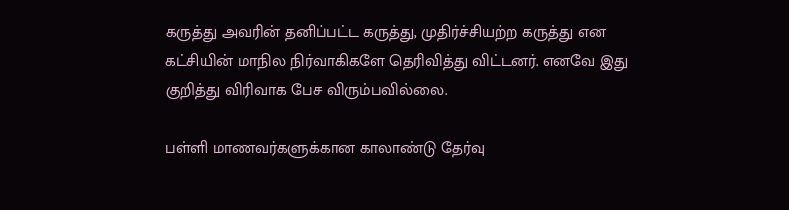கருத்து அவரின் தனிப்பட்ட கருத்து, முதிர்ச்சியற்ற கருத்து என கட்சியின் மாநில நிர்வாகிகளே தெரிவித்து விட்டனர். எனவே இது குறித்து விரிவாக பேச விரும்பவில்லை.

பள்ளி மாணவர்களுக்கான காலாண்டு தேர்வு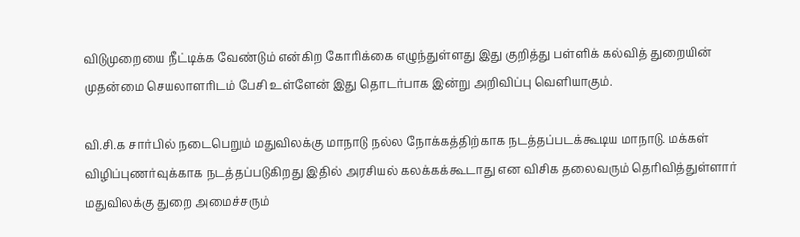விடுமுறையை நீட்டிக்க வேண்டும் என்கிற கோரிக்கை எழுந்துள்ளது இது குறித்து பள்ளிக் கல்வித் துறையின் முதன்மை செயலாளரிடம் பேசி உள்ளேன் இது தொடர்பாக இன்று அறிவிப்பு வெளியாகும்.

வி.சி.க சார்பில் நடைபெறும் மதுவிலக்கு மாநாடு நல்ல நோக்கத்திற்காக நடத்தப்படக்கூடிய மாநாடு. மக்கள் விழிப்புணர்வுக்காக நடத்தப்படுகிறது இதில் அரசியல் கலக்கக்கூடாது என விசிக தலைவரும் தெரிவித்துள்ளார் மதுவிலக்கு துறை அமைச்சரும்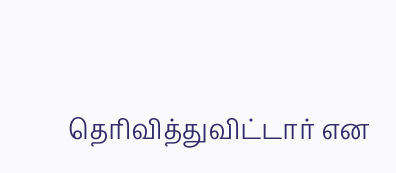தெரிவித்துவிட்டார் என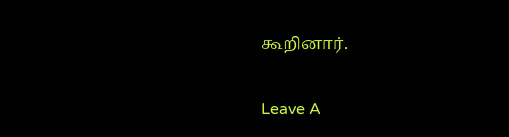கூறினார்.

Leave A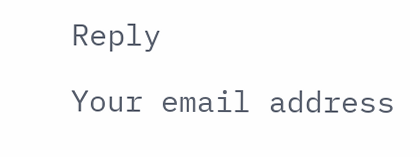Reply

Your email address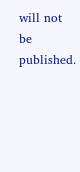will not be published.